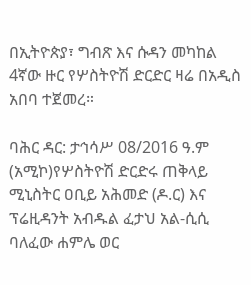በኢትዮጵያ፣ ግብጽ እና ሱዳን መካከል 4ኛው ዙር የሦስትዮሽ ድርድር ዛሬ በአዲስ አበባ ተጀመረ።

ባሕር ዳር: ታኅሳሥ 08/2016 ዓ.ም (አሚኮ)የሦስትዮሽ ድርድሩ ጠቅላይ ሚኒስትር ዐቢይ አሕመድ (ዶ.ር) እና ፕሬዚዳንት አብዱል ፈታህ አል-ሲሲ ባለፈው ሐምሌ ወር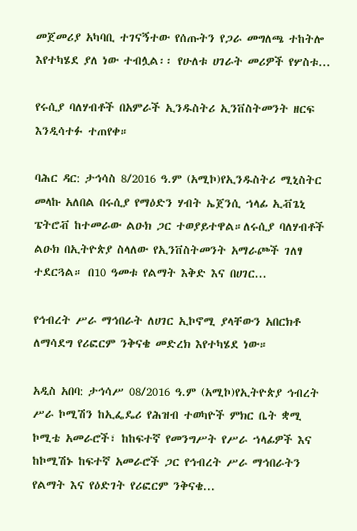መጀመሪያ አካባቢ ተገናኝተው የሰጡትን የጋራ መግለጫ ተከትሎ እየተካሄደ ያለ ነው ተብሏል፡፡ የሁለቱ ሀገራት መሪዎች የሦስቱ...

የሩሲያ ባለሃብቶች በአምራች ኢንዱስትሪ ኢንቨስትመንት ዘርፍ እንዲሳተፉ ተጠየቀ።

ባሕር ዳር: ታኅሳስ 8/2016 ዓ.ም (አሚኮ)የኢንዱስትሪ ሚኒስትር መላኩ አለበል በሩሲያ የማዕድን ሃብት ኤጀንሲ ኀላፊ ኢቭጌኒ ፔትሮቭ ከተመራው ልዑክ ጋር ተወያይተዋል።ለሩሲያ ባለሃብቶች ልዑክ በኢትዮጵያ ስላለው የኢንቨስትመንት አማራጮች ገለፃ ተደርጓል። በ10 ዓመቱ የልማት እቅድ እና በሀገር...

የኅብረት ሥራ ማኅበራት ለሀገር ኢኮኖሚ ያላቸውን አበርክቶ ለማሳደግ የሪፎርም ንቅናቄ መድረክ እየተካሄደ ነው።

አዲስ አበባ: ታኅሳሥ 08/2016 ዓ.ም (አሚኮ)የኢትዮጵያ ኅብረት ሥራ ኮሚሽን ከኢፌዴሪ የሕዝብ ተወካዮች ምክር ቤት ቋሚ ኮሚቴ አመራሮች፣ ከከፍተኛ የመንግሥት የሥራ ኀላፊዎች እና ከኮሚሽኑ ከፍተኛ አመራሮች ጋር የኅብረት ሥራ ማኅበራትን የልማት እና የዕድገት የሪፎርም ንቅናቄ...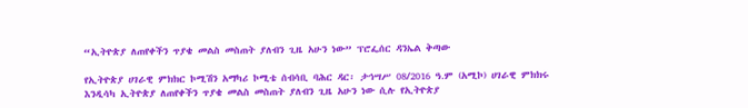“ኢትዮጵያ ለጠየቀችን ጥያቄ መልስ መስጠት ያለብን ጊዜ አሁን ነው” ፕሮፌሰር ዳንኤል ቅጣው

የኢትዮጵያ ሀገራዊ ምክክር ኮሚሽን አማካሪ ኮሚቴ ሰብሳቢ ባሕር ዳር፡ ታኅሣሥ 08/2016 ዓ.ም (አሚኮ) ሀገራዊ ምክክሩ እንዲሳካ ኢትዮጵያ ለጠየቀችን ጥያቄ መልስ መስጠት ያለብን ጊዜ አሁን ነው ሲሉ የኢትዮጵያ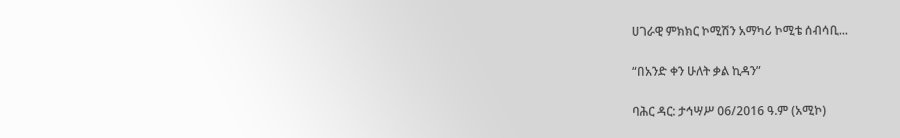ሀገራዊ ምክክር ኮሚሽን አማካሪ ኮሚቴ ሰብሳቢ...

“በአንድ ቀን ሁለት ቃል ኪዳን”

ባሕር ዳር: ታኅሣሥ 06/2016 ዓ.ም (አሚኮ)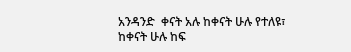አንዳንድ  ቀናት አሉ ከቀናት ሁሉ የተለዩ፣ ከቀናት ሁሉ ከፍ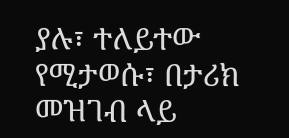ያሉ፣ ተለይተው የሚታወሱ፣ በታሪክ መዝገብ ላይ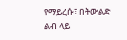የማይረሱ፣ በትውልድ ልብ ላይ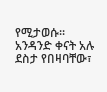የሚታወሱ፡፡ አንዳንድ ቀናት አሉ ደስታ የበዛባቸው፣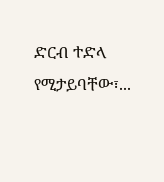ድርብ ተድላ የሚታይባቸው፣...